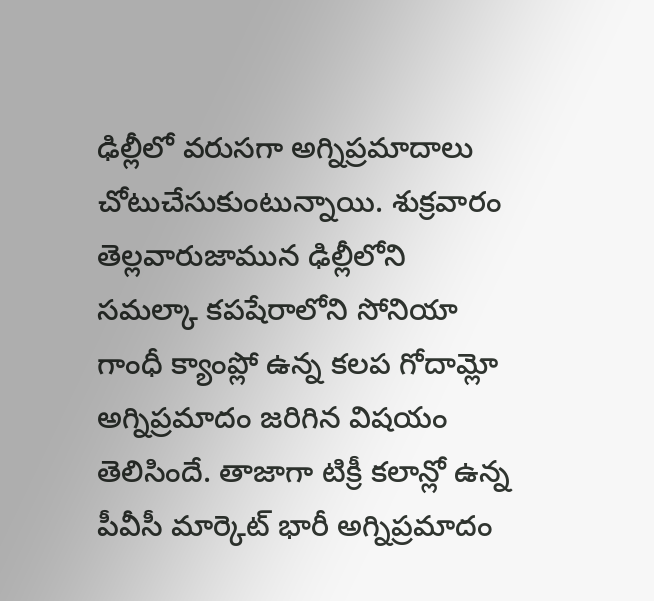ఢిల్లీలో వరుసగా అగ్నిప్రమాదాలు చోటుచేసుకుంటున్నాయి. శుక్రవారం తెల్లవారుజామున ఢిల్లీలోని సమల్కా కపషేరాలోని సోనియా గాంధీ క్యాంప్లో ఉన్న కలప గోదామ్లో అగ్నిప్రమాదం జరిగిన విషయం తెలిసిందే. తాజాగా టిక్రీ కలాన్లో ఉన్న పీవీసీ మార్కెట్ భారీ అగ్నిప్రమాదం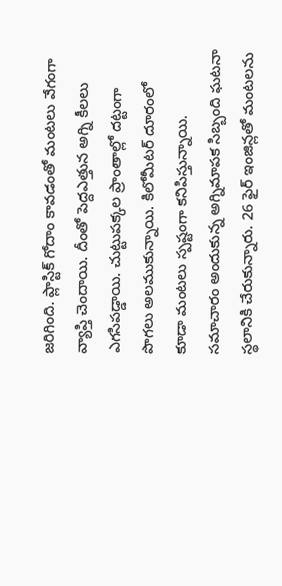జరిగింది. ప్లాస్టిక్ గోదాం కావడంతో మంటలు వేగంగా వ్యాప్తి చెందాయి. దీంతో పెద్దఎత్తున అగ్ని కీలలు ఎగసిపడ్డాయి. చుట్టుపక్కల ప్రాంతాల్లో దట్టంగా పొగలు అలముకున్నాయి. కిలోమీటర్ దూరంలో కూడా మంటలు స్పష్టంగా కనిపిస్తున్నాయి. సమాచారం అందుకున్న అగ్నిమాపక సిబ్బంది ఘటనా స్థలానికి చేరుకున్నారు. 26 ఫైర్ ఇంజిన్లతో మంటలను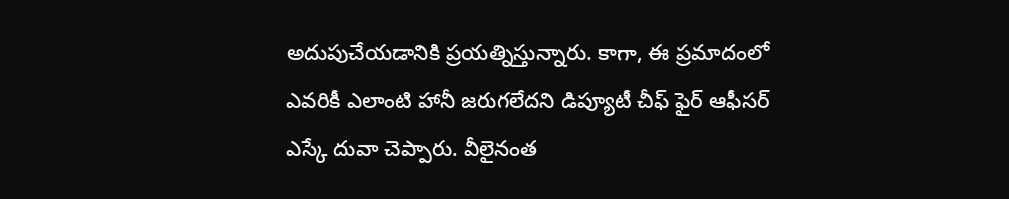అదుపుచేయడానికి ప్రయత్నిస్తున్నారు. కాగా, ఈ ప్రమాదంలో ఎవరికీ ఎలాంటి హానీ జరుగలేదని డిప్యూటీ చీఫ్ ఫైర్ ఆఫీసర్ ఎస్కే దువా చెప్పారు. వీలైనంత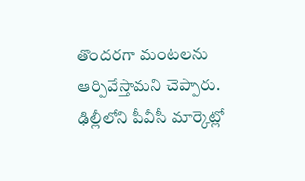తొందరగా మంటలను ఆర్పివేస్తామని చెప్పారు.
ఢిల్లీలోని పీవీసీ మార్కెట్లో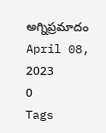అగ్నిప్రమాదం
April 08, 2023
0
Tags